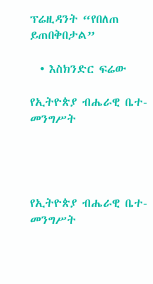ፕሬዚዳንት “የበለጠ ይጠበቅበታል”

  • እስክንድር ፍሬው

የኢትዮጵያ ብሔራዊ ቤተ-መንግሥት




የኢትዮጵያ ብሔራዊ ቤተ-መንግሥት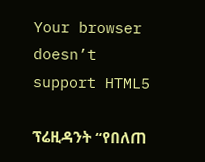Your browser doesn’t support HTML5

ፕሬዚዳንት “የበለጠ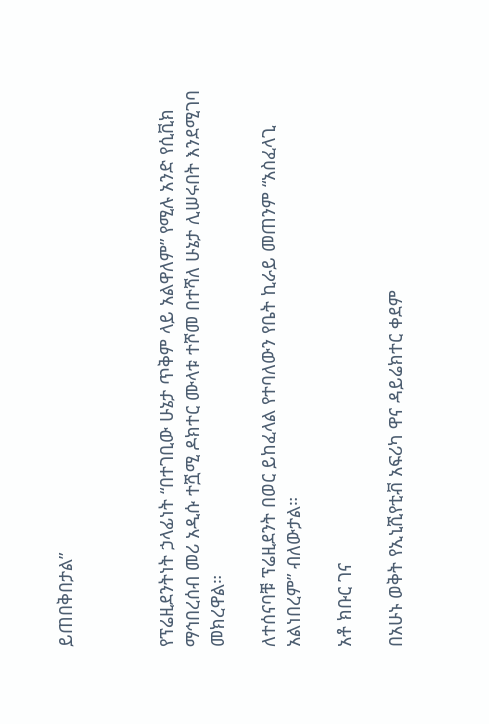ይጠበቅበታል”



የፕሬዚደንትነት ኃላፊነት “በተገቢው ሁኔታ ጥቅም ላይ አልዋለም” የሚሉ አንድ የሲቪክ ማኅበረሰብ መሪ አዲሱ ተሿሚ ዶክተር ሙላቱ ተሾመ በተሻለ ሁኔታ ሊሠሩበት እንደሚገባ መክረዋል።

ለተሰናባቹ ፕሬዚደንት በወር ይከፈላል የተባለውን የቤት ኪራይ መጠንም “አስፈላጊ አልነበረም” ብለውታል።

አቶ ክቡር ገና

በአሁኑ ወቅት የኢኒሺየቲቭ አፍሪካ ዋና ዳይሬክተር ቀደም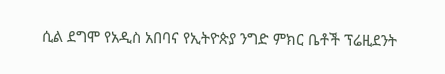ሲል ደግሞ የአዲስ አበባና የኢትዮጵያ ንግድ ምክር ቤቶች ፕሬዚደንት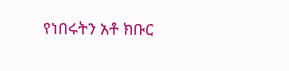የነበሩትን አቶ ክቡር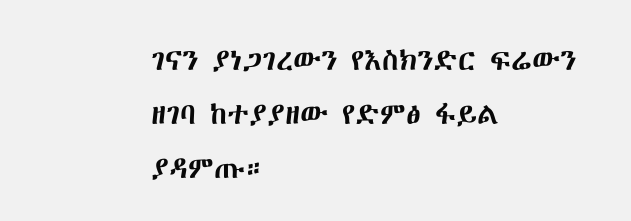ገናን ያነጋገረውን የእስክንድር ፍሬውን ዘገባ ከተያያዘው የድምፅ ፋይል ያዳምጡ።